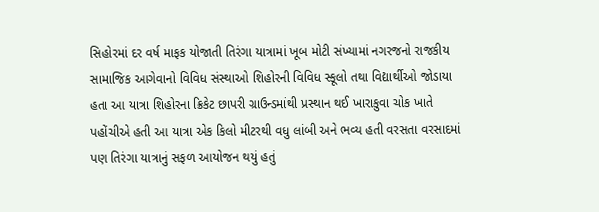સિહોરમાં દર વર્ષ માફક યોજાતી તિરંગા યાત્રામાં ખૂબ મોટી સંખ્યામાં નગરજનો રાજકીય સામાજિક આગેવાનો વિવિધ સંસ્થાઓ શિહોરની વિવિધ સ્કૂલો તથા વિદ્યાર્થીઓ જોડાયા હતા આ યાત્રા શિહોરના ક્રિકેટ છાપરી ગ્રાઉન્ડમાંથી પ્રસ્થાન થઈ ખારાકુવા ચોક ખાતે પહોંચીએ હતી આ યાત્રા એક કિલો મીટરથી વધુ લાંબી અને ભવ્ય હતી વરસતા વરસાદમાં પણ તિરંગા યાત્રાનું સફળ આયોજન થયું હતું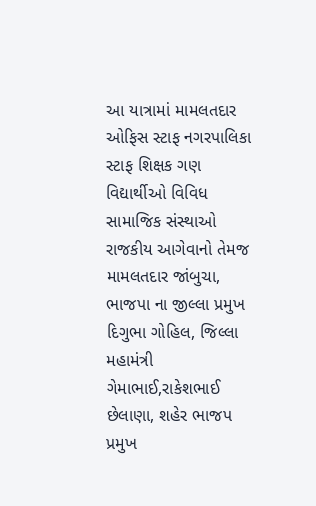આ યાત્રામાં મામલતદાર ઓફિસ સ્ટાફ નગરપાલિકા સ્ટાફ શિક્ષક ગણ વિદ્યાર્થીઓ વિવિધ સામાજિક સંસ્થાઓ રાજકીય આગેવાનો તેમજ મામલતદાર જાંબુચા, ભાજપા ના જીલ્લા પ્રમુખ દિગુભા ગોહિલ, જિલ્લા મહામંત્રી ગેમાભાઈ,રાકેશભાઈ છેલાણા, શહેર ભાજપ પ્રમુખ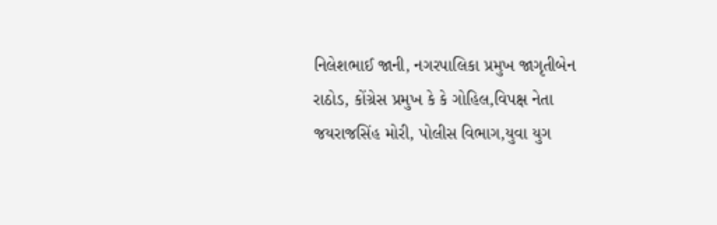નિલેશભાઈ જાની, નગરપાલિકા પ્રમુખ જાગૃતીબેન રાઠોડ, કોંગ્રેસ પ્રમુખ કે કે ગોહિલ,વિપક્ષ નેતા જયરાજસિંહ મોરી, પોલીસ વિભાગ,યુવા યુગ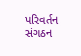પરિવર્તન સંગઠન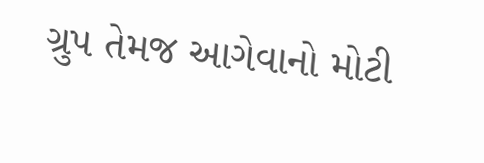ગ્રુપ તેમજ આગેવાનો મોટી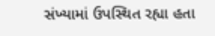સંખ્યામાં ઉપસ્થિત રહ્યા હતા